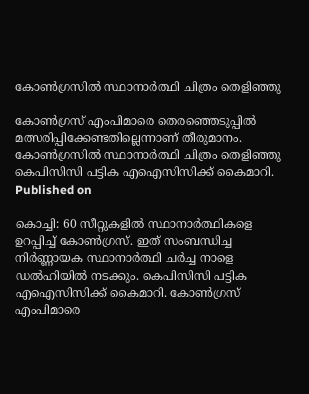കോണ്‍ഗ്രസില്‍ സ്ഥാനാര്‍ത്ഥി ചിത്രം തെളിഞ്ഞു

കോണ്‍ഗ്രസ് എംപിമാരെ തെരഞ്ഞെടുപ്പില്‍ മത്സരിപ്പിക്കേണ്ടതില്ലെന്നാണ് തീരുമാനം.
കോണ്‍ഗ്രസില്‍ സ്ഥാനാര്‍ത്ഥി ചിത്രം തെളിഞ്ഞു
കെപിസിസി പട്ടിക എഐസിസിക്ക് കൈമാറി.
Published on

കൊച്ചി: 60 സീറ്റുകളില്‍ സ്ഥാനാര്‍ത്ഥികളെ ഉറപ്പിച്ച് കോൺഗ്രസ്. ഇത് സംബന്ധിച്ച നിര്‍ണ്ണായക സ്ഥാനാര്‍ത്ഥി ചര്‍ച്ച നാളെ ഡല്‍ഹിയില്‍ നടക്കും. കെപിസിസി പട്ടിക എഐസിസിക്ക് കൈമാറി. കോണ്‍ഗ്രസ് എംപിമാരെ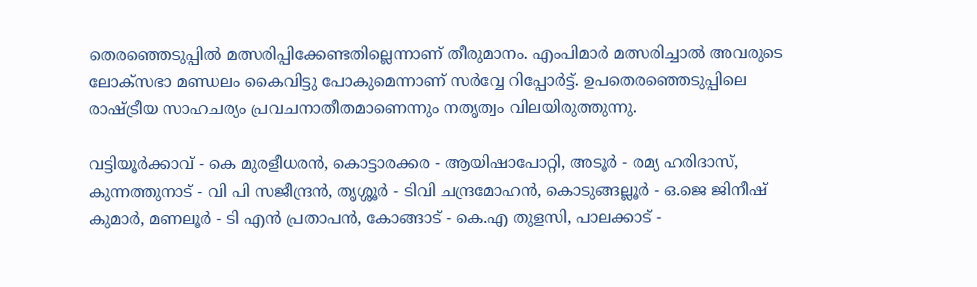തെരഞ്ഞെടുപ്പില്‍ മത്സരിപ്പിക്കേണ്ടതില്ലെന്നാണ് തീരുമാനം. എംപിമാര്‍ മത്സരിച്ചാല്‍ അവരുടെ ലോക്‌സഭാ മണ്ഡലം കൈവിട്ടു പോകുമെന്നാണ് സര്‍വ്വേ റിപ്പോര്‍ട്ട്. ഉപതെരഞ്ഞെടുപ്പിലെ രാഷ്ട്രീയ സാഹചര്യം പ്രവചനാതീതമാണെന്നും നതൃത്വം വിലയിരുത്തുന്നു.

വട്ടിയൂര്‍ക്കാവ് - കെ മുരളീധരന്‍, കൊട്ടാരക്കര - ആയിഷാപോറ്റി, അടൂര്‍ - രമ്യ ഹരിദാസ്, കുന്നത്തുനാട് - വി പി സജീന്ദ്രന്‍, തൃശ്ശൂര്‍ - ടിവി ചന്ദ്രമോഹന്‍, കൊടുങ്ങല്ലൂര്‍ - ഒ.ജെ ജിനീഷ് കുമാര്‍, മണലൂര്‍ - ടി എന്‍ പ്രതാപന്‍, കോങ്ങാട് - കെ.എ തുളസി, പാലക്കാട് -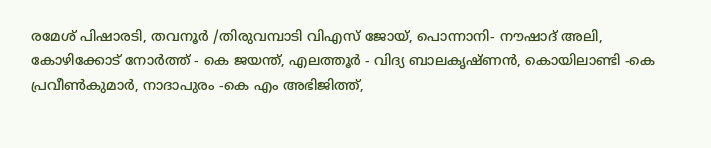രമേശ് പിഷാരടി, തവനൂര്‍ /തിരുവമ്പാടി വിഎസ് ജോയ്, പൊന്നാനി- നൗഷാദ് അലി, കോഴിക്കോട് നോര്‍ത്ത് - കെ ജയന്ത്, എലത്തൂര്‍ - വിദ്യ ബാലകൃഷ്ണന്‍, കൊയിലാണ്ടി -കെ പ്രവീണ്‍കുമാര്‍, നാദാപുരം -കെ എം അഭിജിത്ത്,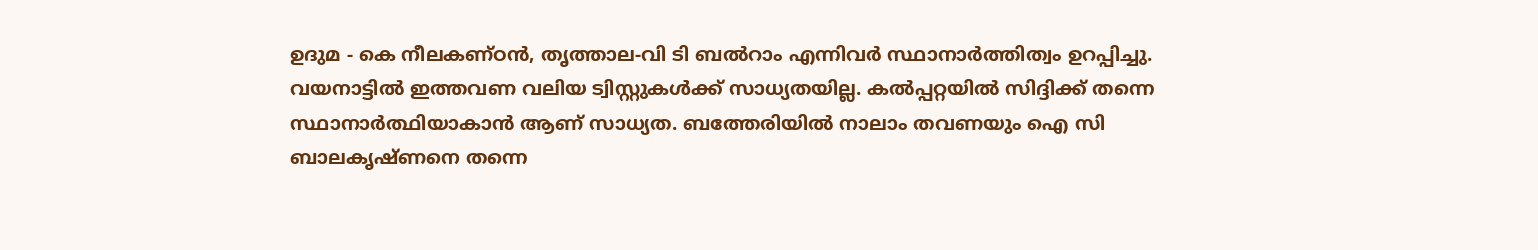ഉദുമ - കെ നീലകണ്ഠന്‍, തൃത്താല-വി ടി ബൽറാം എന്നിവര്‍ സ്ഥാനാര്‍ത്തിത്വം ഉറപ്പിച്ചു. വയനാട്ടില്‍ ഇത്തവണ വലിയ ട്വിസ്റ്റുകള്‍ക്ക് സാധ്യതയില്ല. കല്‍പ്പറ്റയില്‍ സിദ്ദിക്ക് തന്നെ സ്ഥാനാര്‍ത്ഥിയാകാന്‍ ആണ് സാധ്യത. ബത്തേരിയില്‍ നാലാം തവണയും ഐ സി ബാലകൃഷ്ണനെ തന്നെ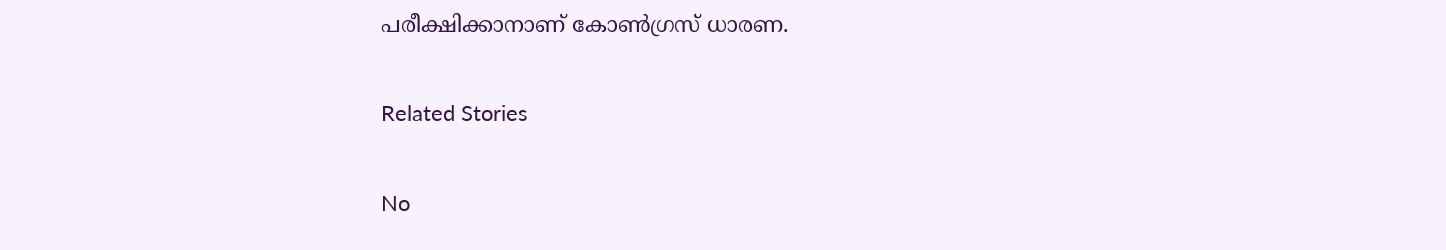പരീക്ഷിക്കാനാണ് കോണ്‍ഗ്രസ് ധാരണ.

Related Stories

No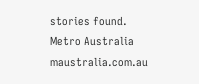stories found.
Metro Australia
maustralia.com.au